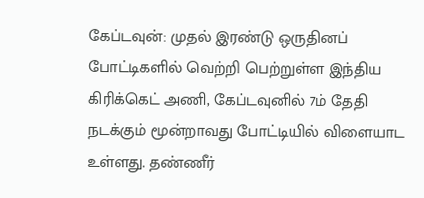கேப்டவுன்: முதல் இரண்டு ஒருதினப் போட்டிகளில் வெற்றி பெற்றுள்ள இந்திய கிரிக்கெட் அணி, கேப்டவுனில் 7ம் தேதி நடக்கும் மூன்றாவது போட்டியில் விளையாட உள்ளது. தண்ணீர்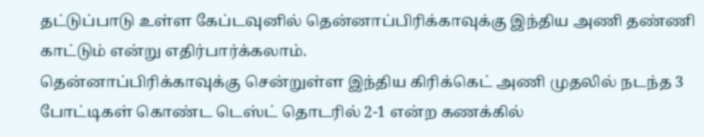தட்டுப்பாடு உள்ள கேப்டவுனில் தென்னாப்பிரிக்காவுக்கு இந்திய அணி தண்ணி காட்டும் என்று எதிர்பார்க்கலாம்.
தென்னாப்பிரிக்காவுக்கு சென்றுள்ள இந்திய கிரிக்கெட் அணி முதலில் நடந்த 3 போட்டிகள் கொண்ட டெஸ்ட் தொடரில் 2-1 என்ற கணக்கில்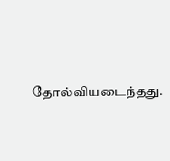தோல்வியடைந்தது.